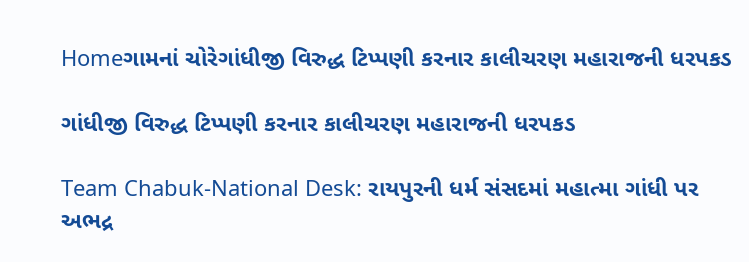Homeગામનાં ચોરેગાંધીજી વિરુદ્ધ ટિપ્પણી કરનાર કાલીચરણ મહારાજની ધરપકડ

ગાંધીજી વિરુદ્ધ ટિપ્પણી કરનાર કાલીચરણ મહારાજની ધરપકડ

Team Chabuk-National Desk: રાયપુરની ધર્મ સંસદમાં મહાત્મા ગાંધી પર અભદ્ર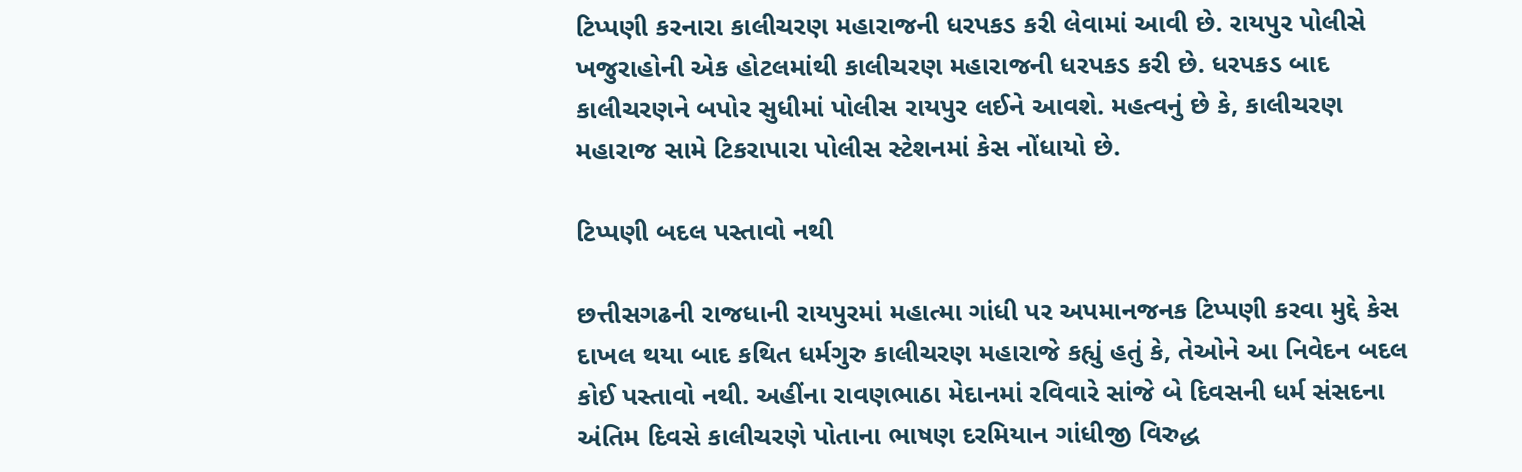ટિપ્પણી કરનારા કાલીચરણ મહારાજની ધરપકડ કરી લેવામાં આવી છે. રાયપુર પોલીસે ખજુરાહોની એક હોટલમાંથી કાલીચરણ મહારાજની ધરપકડ કરી છે. ધરપકડ બાદ કાલીચરણને બપોર સુધીમાં પોલીસ રાયપુર લઈને આવશે. મહત્વનું છે કે, કાલીચરણ મહારાજ સામે ટિકરાપારા પોલીસ સ્ટેશનમાં કેસ નોંધાયો છે.

ટિપ્પણી બદલ પસ્તાવો નથી

છત્તીસગઢની રાજધાની રાયપુરમાં મહાત્મા ગાંધી પર અપમાનજનક ટિપ્પણી કરવા મુદ્દે કેસ દાખલ થયા બાદ કથિત ધર્મગુરુ કાલીચરણ મહારાજે કહ્યું હતું કે, તેઓને આ નિવેદન બદલ કોઈ પસ્તાવો નથી. અહીંના રાવણભાઠા મેદાનમાં રવિવારે સાંજે બે દિવસની ધર્મ સંસદના અંતિમ દિવસે કાલીચરણે પોતાના ભાષણ દરમિયાન ગાંધીજી વિરુદ્ધ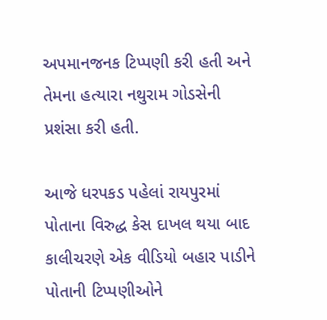અપમાનજનક ટિપ્પણી કરી હતી અને તેમના હત્યારા નથુરામ ગોડસેની પ્રશંસા કરી હતી.

આજે ધરપકડ પહેલાં રાયપુરમાં પોતાના વિરુદ્ધ કેસ દાખલ થયા બાદ કાલીચરણે એક વીડિયો બહાર પાડીને પોતાની ટિપ્પણીઓને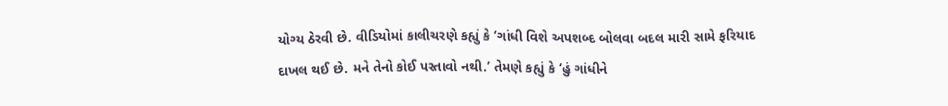યોગ્ય ઠેરવી છે. વીડિયોમાં કાલીચરણે કહ્યું કે ‘ગાંધી વિશે અપશબ્દ બોલવા બદલ મારી સામે ફરિયાદ દાખલ થઈ છે. મને તેનો કોઈ પસ્તાવો નથી.’ તેમણે કહ્યું કે ‘હું ગાંધીને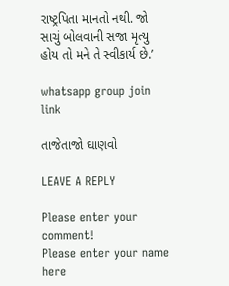રાષ્ટ્રપિતા માનતો નથી. જો સાચું બોલવાની સજા મૃત્યુ હોય તો મને તે સ્વીકાર્ય છે.’

whatsapp group join link

તાજેતાજો ઘાણવો

LEAVE A REPLY

Please enter your comment!
Please enter your name here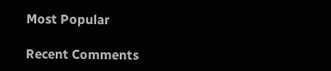Most Popular

Recent Comments